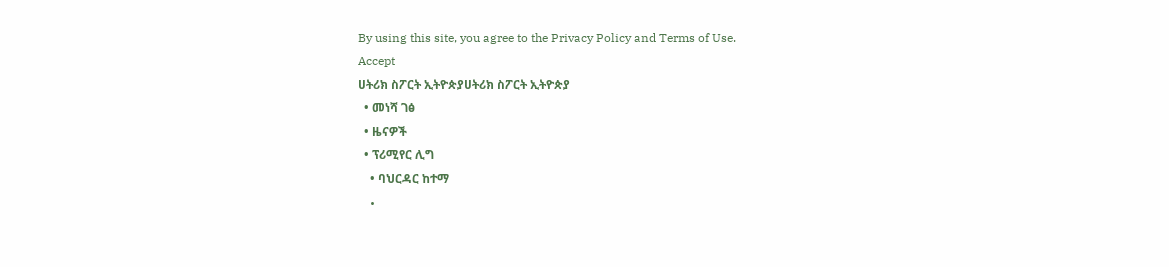By using this site, you agree to the Privacy Policy and Terms of Use.
Accept
ሀትሪክ ስፖርት ኢትዮጵያሀትሪክ ስፖርት ኢትዮጵያ
  • መነሻ ገፅ
  • ዜናዎች
  • ፕሪሚየር ሊግ
    • ባህርዳር ከተማ
    •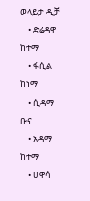ወላይታ ዲቻ
    • ድሬዳዋ ከተማ
    • ፋሲል ከነማ
    • ሲዳማ ቡና
    • አዳማ ከተማ
    • ሀዋሳ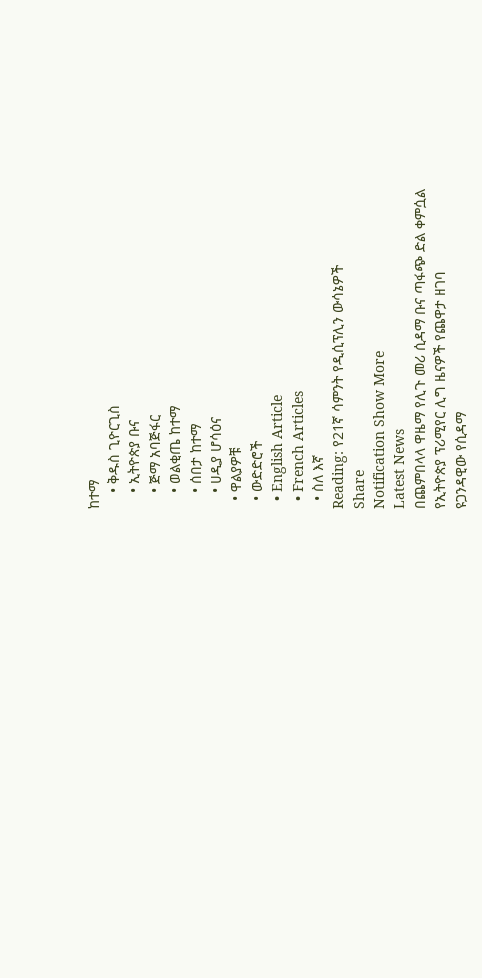ከተማ
    • ቅዱስ ጊዮርጊስ
    • ኢትዮጵያ ቡና
    • ጅማ አባጅፋር
    • ወልቂጤ ከተማ
    • ሰበታ ከተማ
    • ሀዲያ ሆሳዕና
  • ዋልያዎቹ
  • ውድድሮች
  • English Article
  • French Articles
  • ስለ እኛ
Reading: የ21ኛ ሳምንት የዲሲፕሊን ውሳኔዎች
Share
Notification Show More
Latest News
በጨምበላላ ዋዜማ የሊጉ መሪ ሲዳማ ቡና ጣፋጭ ድል ቀምሷል
የኢትዮጵያ ፕሪሚየር ሊግ ዜናዎች የጨዋታ ዘገባ
ዩጋንዳዊው የሲዳማ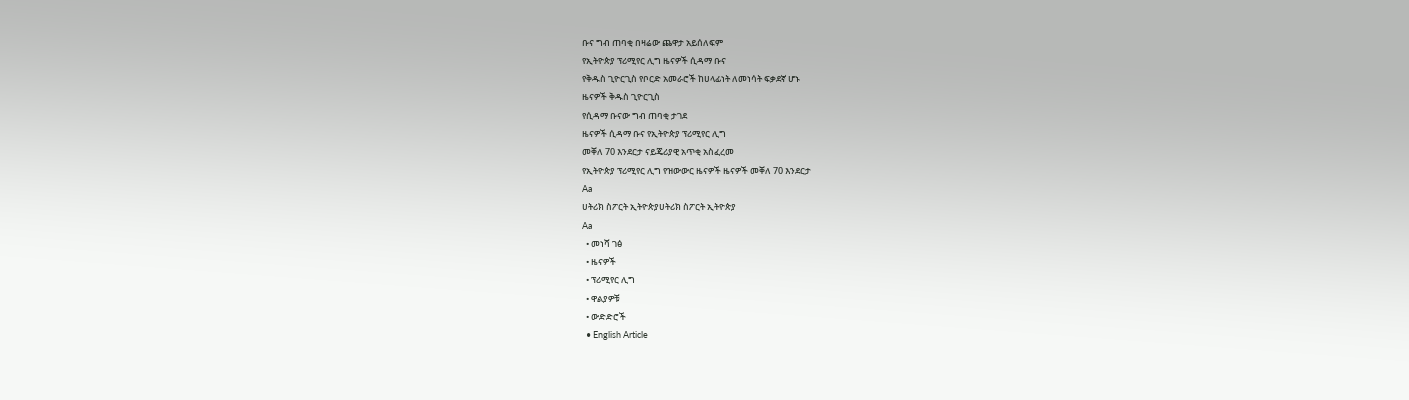ቡና ግብ ጠባቂ በዛሬው ጨዋታ አይሰለፍም
የኢትዮጵያ ፕሪሚየር ሊግ ዜናዎች ሲዳማ ቡና
የቅዱስ ጊዮርጊስ የቦርድ አመራሮች ከሀላፊነት ለመነሳት ፍቃደኛ ሆኑ
ዜናዎች ቅዱስ ጊዮርጊስ
የሲዳማ ቡናው ግብ ጠባቂ ታገደ
ዜናዎች ሲዳማ ቡና የኢትዮጵያ ፕሪሚየር ሊግ
መቐለ 70 እንደርታ ናይጄሪያዊ አጥቂ አስፈረመ
የኢትዮጵያ ፕሪሚየር ሊግ የዝውውር ዜናዎች ዜናዎች መቐለ 70 እንደርታ
Aa
ሀትሪክ ስፖርት ኢትዮጵያሀትሪክ ስፖርት ኢትዮጵያ
Aa
  • መነሻ ገፅ
  • ዜናዎች
  • ፕሪሚየር ሊግ
  • ዋልያዎቹ
  • ውድድሮች
  • English Article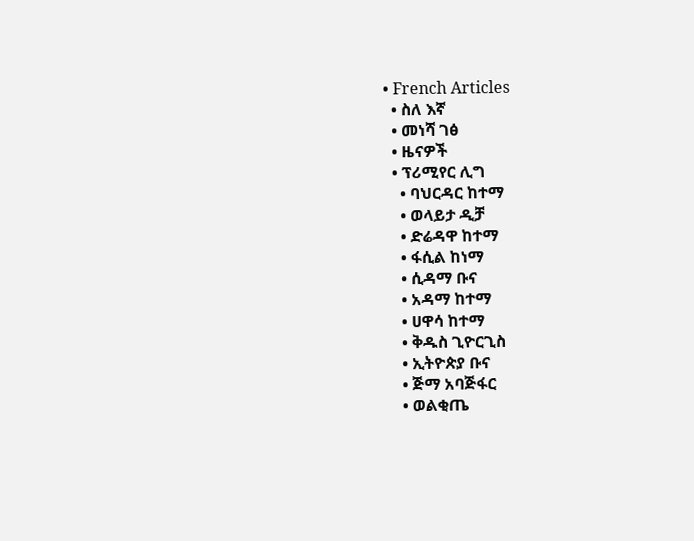• French Articles
  • ስለ እኛ
  • መነሻ ገፅ
  • ዜናዎች
  • ፕሪሚየር ሊግ
    • ባህርዳር ከተማ
    • ወላይታ ዲቻ
    • ድሬዳዋ ከተማ
    • ፋሲል ከነማ
    • ሲዳማ ቡና
    • አዳማ ከተማ
    • ሀዋሳ ከተማ
    • ቅዱስ ጊዮርጊስ
    • ኢትዮጵያ ቡና
    • ጅማ አባጅፋር
    • ወልቂጤ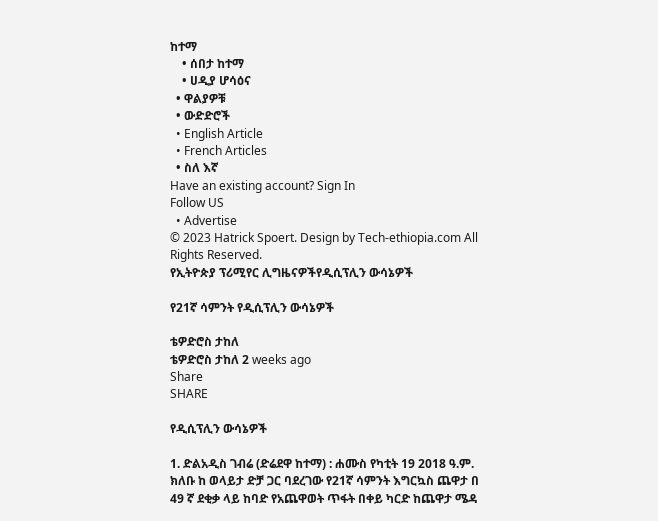ከተማ
    • ሰበታ ከተማ
    • ሀዲያ ሆሳዕና
  • ዋልያዎቹ
  • ውድድሮች
  • English Article
  • French Articles
  • ስለ እኛ
Have an existing account? Sign In
Follow US
  • Advertise
© 2023 Hatrick Spoert. Design by Tech-ethiopia.com All Rights Reserved.
የኢትዮጵያ ፕሪሚየር ሊግዜናዎችየዲሲፕሊን ውሳኔዎች

የ21ኛ ሳምንት የዲሲፕሊን ውሳኔዎች

ቴዎድሮስ ታከለ
ቴዎድሮስ ታከለ 2 weeks ago
Share
SHARE

የዲሲፕሊን ውሳኔዎች

1. ድልአዲስ ገብሬ (ድሬደዋ ከተማ) : ሐሙስ የካቲት 19 2018 ዓ.ም. ክለቡ ከ ወላይታ ድቻ ጋር ባደረገው የ21ኛ ሳምንት እግርኳስ ጨዋታ በ 49 ኛ ደቂቃ ላይ ከባድ የአጨዋወት ጥፋት በቀይ ካርድ ከጨዋታ ሜዳ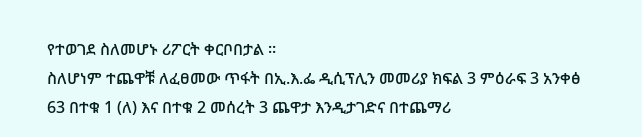የተወገደ ስለመሆኑ ሪፖርት ቀርቦበታል ።
ስለሆነም ተጨዋቹ ለፈፀመው ጥፋት በኢ.እ.ፌ ዲሲፕሊን መመሪያ ክፍል 3 ምዕራፍ 3 አንቀፅ 63 በተቁ 1 (ለ) እና በተቁ 2 መሰረት 3 ጨዋታ እንዲታገድና በተጨማሪ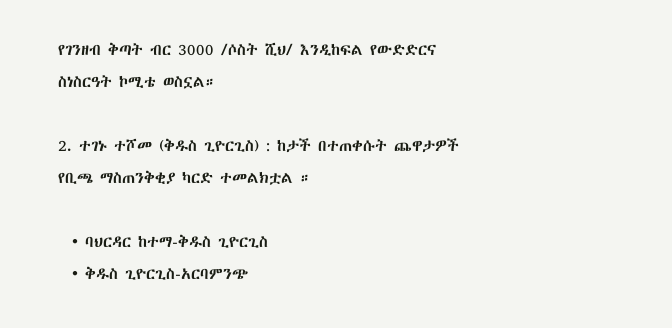የገንዘብ ቅጣት ብር 3000 /ሶስት ሺህ/ እንዲከፍል የውድድርና ስነስርዓት ኮሚቴ ወስኗል።

2. ተገኑ ተሾመ (ቅዱስ ጊዮርጊስ) : ከታች በተጠቀሱት ጨዋታዎች የቢጫ ማስጠንቅቂያ ካርድ ተመልክቷል ።

  • ባህርዳር ከተማ-ቅዱስ ጊዮርጊስ
  • ቅዱስ ጊዮርጊስ-አርባምንጭ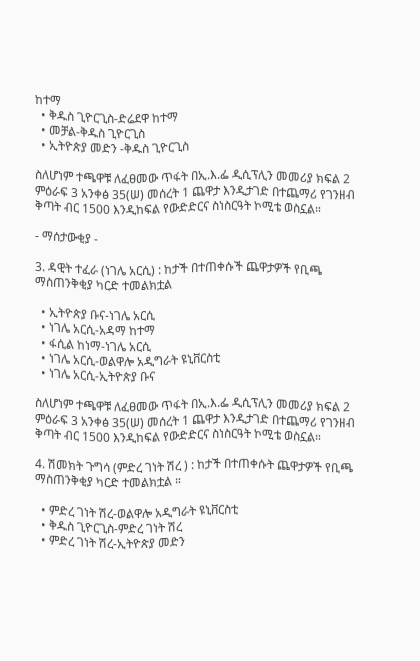ከተማ
  • ቅዱስ ጊዮርጊስ-ድሬደዋ ከተማ
  • መቻል-ቅዱስ ጊዮርጊስ
  • ኢትዮጵያ መድን -ቅዱስ ጊዮርጊስ

ስለሆነም ተጫዋቹ ለፈፀመው ጥፋት በኢ.እ.ፌ ዲሲፕሊን መመሪያ ክፍል 2 ምዕራፍ 3 አንቀፅ 35(ሠ) መሰረት 1 ጨዋታ እንዲታገድ በተጨማሪ የገንዘብ ቅጣት ብር 1500 እንዲከፍል የውድድርና ስነስርዓት ኮሚቴ ወስኗል።

- ማሰታውቂያ -

3. ዳዊት ተፈራ (ነገሌ አርሲ) : ከታች በተጠቀሱች ጨዋታዎች የቢጫ ማስጠንቅቂያ ካርድ ተመልክቷል

  • ኢትዮጵያ ቡና-ነገሌ አርሲ
  • ነገሌ አርሲ-አዳማ ከተማ
  • ፋሲል ከነማ-ነገሌ አርሲ
  • ነገሌ አርሲ-ወልዋሎ አዲግራት ዩኒቨርስቲ
  • ነገሌ አርሲ-ኢትዮጵያ ቡና

ስለሆነም ተጫዋቹ ለፈፀመው ጥፋት በኢ.እ.ፌ ዲሲፕሊን መመሪያ ክፍል 2 ምዕራፍ 3 አንቀፅ 35(ሠ) መሰረት 1 ጨዋታ እንዲታገድ በተጨማሪ የገንዘብ ቅጣት ብር 1500 እንዲከፍል የውድድርና ስነስርዓት ኮሚቴ ወስኗል።

4. ሽመክት ጉግሳ (ምድረ ገነት ሽረ ) : ከታች በተጠቀሱት ጨዋታዎች የቢጫ ማስጠንቅቂያ ካርድ ተመልክቷል ።

  • ምድረ ገነት ሽረ-ወልዋሎ አዲግራት ዩኒቨርስቲ
  • ቅዱስ ጊዮርጊስ‐ምድረ ገነት ሽረ
  • ምድረ ገነት ሽረ-ኢትዮጵያ መድን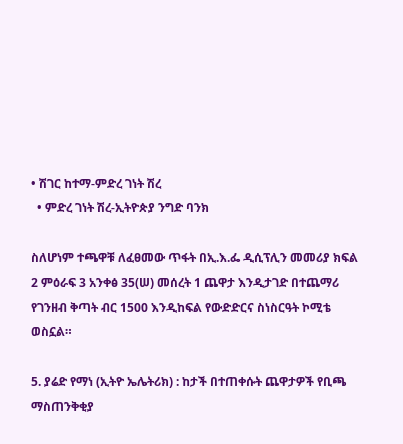• ሽገር ከተማ-ምድረ ገነት ሽረ
  • ምድረ ገነት ሽረ-ኢትዮጵያ ንግድ ባንክ

ስለሆነም ተጫዋቹ ለፈፀመው ጥፋት በኢ.እ.ፌ ዲሲፕሊን መመሪያ ክፍል 2 ምዕራፍ 3 አንቀፅ 35(ሠ) መሰረት 1 ጨዋታ እንዲታገድ በተጨማሪ የገንዘብ ቅጣት ብር 1500 እንዲከፍል የውድድርና ስነስርዓት ኮሚቴ ወስኗል።

5. ያሬድ የማነ (ኢትዮ ኤሌትሪክ) : ከታች በተጠቀሱት ጨዋታዎች የቢጫ ማስጠንቅቂያ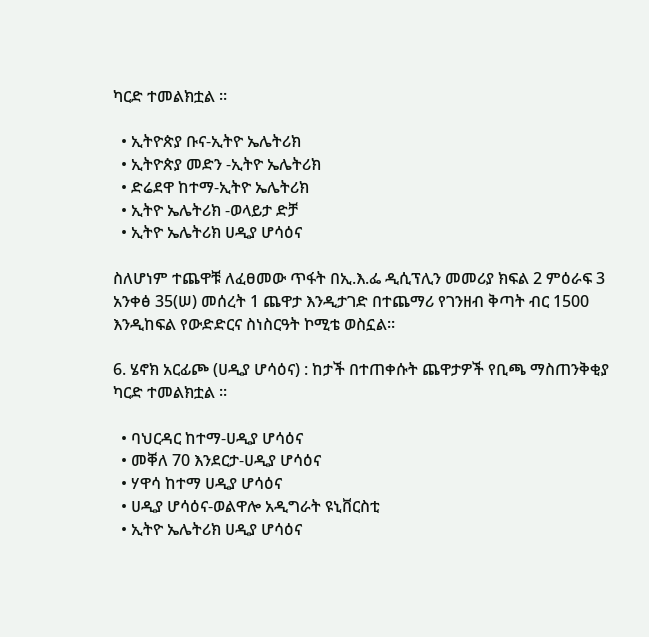ካርድ ተመልክቷል ።

  • ኢትዮጵያ ቡና-ኢትዮ ኤሌትሪክ
  • ኢትዮጵያ መድን -ኢትዮ ኤሌትሪክ
  • ድሬደዋ ከተማ-ኢትዮ ኤሌትሪክ
  • ኢትዮ ኤሌትሪክ -ወላይታ ድቻ
  • ኢትዮ ኤሌትሪክ ሀዲያ ሆሳዕና

ስለሆነም ተጨዋቹ ለፈፀመው ጥፋት በኢ.እ.ፌ ዲሲፕሊን መመሪያ ክፍል 2 ምዕራፍ 3 አንቀፅ 35(ሠ) መሰረት 1 ጨዋታ እንዲታገድ በተጨማሪ የገንዘብ ቅጣት ብር 1500 እንዲከፍል የውድድርና ስነስርዓት ኮሚቴ ወስኗል።

6. ሄኖክ አርፊጮ (ሀዲያ ሆሳዕና) : ከታች በተጠቀሱት ጨዋታዎች የቢጫ ማስጠንቅቂያ ካርድ ተመልክቷል ፡፡

  • ባህርዳር ከተማ-ሀዲያ ሆሳዕና
  • መቐለ 70 እንደርታ-ሀዲያ ሆሳዕና
  • ሃዋሳ ከተማ ሀዲያ ሆሳዕና
  • ሀዲያ ሆሳዕና-ወልዋሎ አዲግራት ዩኒቨርስቲ
  • ኢትዮ ኤሌትሪክ ሀዲያ ሆሳዕና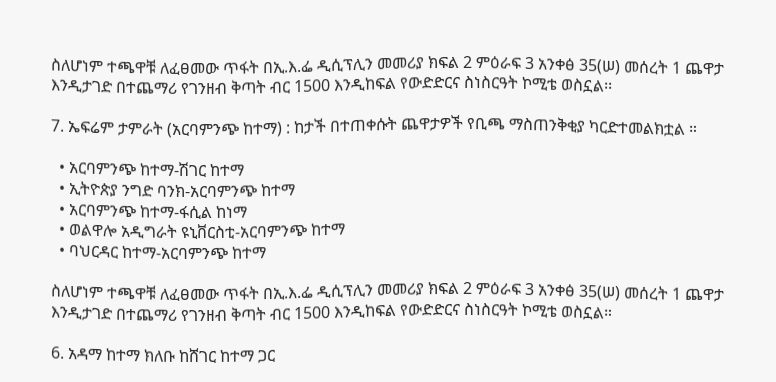ስለሆነም ተጫዋቹ ለፈፀመው ጥፋት በኢ.እ.ፌ ዲሲፕሊን መመሪያ ክፍል 2 ምዕራፍ 3 አንቀፅ 35(ሠ) መሰረት 1 ጨዋታ እንዲታገድ በተጨማሪ የገንዘብ ቅጣት ብር 1500 እንዲከፍል የውድድርና ስነስርዓት ኮሚቴ ወስኗል፡፡

7. ኤፍሬም ታምራት (አርባምንጭ ከተማ) : ከታች በተጠቀሱት ጨዋታዎች የቢጫ ማስጠንቅቂያ ካርድተመልክቷል ።

  • አርባምንጭ ከተማ-ሽገር ከተማ
  • ኢትዮጵያ ንግድ ባንክ‐አርባምንጭ ከተማ
  • አርባምንጭ ከተማ-ፋሲል ከነማ
  • ወልዋሎ አዲግራት ዩኒቨርስቲ-አርባምንጭ ከተማ
  • ባህርዳር ከተማ-አርባምንጭ ከተማ

ስለሆነም ተጫዋቹ ለፈፀመው ጥፋት በኢ.እ.ፌ ዲሲፕሊን መመሪያ ክፍል 2 ምዕራፍ 3 አንቀፅ 35(ሠ) መሰረት 1 ጨዋታ እንዲታገድ በተጨማሪ የገንዘብ ቅጣት ብር 1500 እንዲከፍል የውድድርና ስነስርዓት ኮሚቴ ወስኗል።

6. አዳማ ከተማ ክለቡ ከሸገር ከተማ ጋር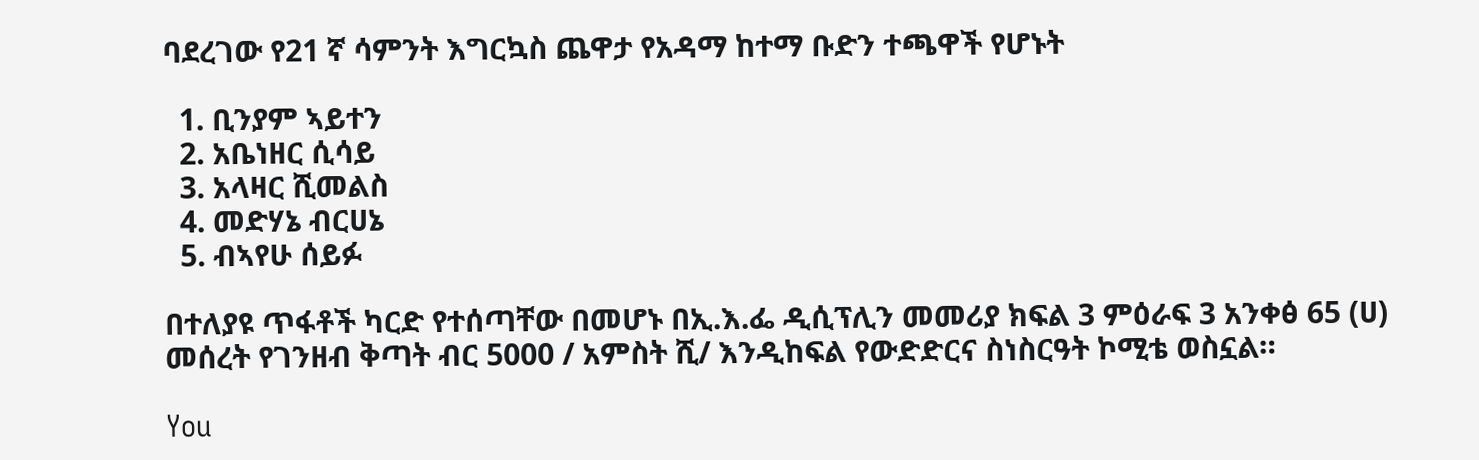ባደረገው የ21 ኛ ሳምንት እግርኳስ ጨዋታ የአዳማ ከተማ ቡድን ተጫዋች የሆኑት

  1. ቢንያም ኣይተን
  2. አቤነዘር ሲሳይ
  3. አላዛር ሺመልስ
  4. መድሃኔ ብርሀኔ
  5. ብኣየሁ ሰይፉ

በተለያዩ ጥፋቶች ካርድ የተሰጣቸው በመሆኑ በኢ.እ.ፌ ዲሲፕሊን መመሪያ ክፍል 3 ምዕራፍ 3 አንቀፅ 65 (ሀ) መሰረት የገንዘብ ቅጣት ብር 5000 / አምስት ሺ/ እንዲከፍል የውድድርና ስነስርዓት ኮሚቴ ወስኗል።

You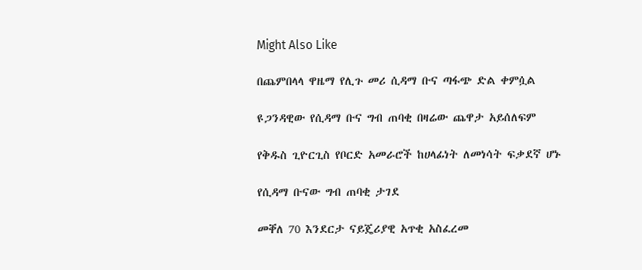Might Also Like

በጨምበላላ ዋዜማ የሊጉ መሪ ሲዳማ ቡና ጣፋጭ ድል ቀምሷል

ዩጋንዳዊው የሲዳማ ቡና ግብ ጠባቂ በዛሬው ጨዋታ አይሰለፍም

የቅዱስ ጊዮርጊስ የቦርድ አመራሮች ከሀላፊነት ለመነሳት ፍቃደኛ ሆኑ

የሲዳማ ቡናው ግብ ጠባቂ ታገደ

መቐለ 70 እንደርታ ናይጄሪያዊ አጥቂ አስፈረመ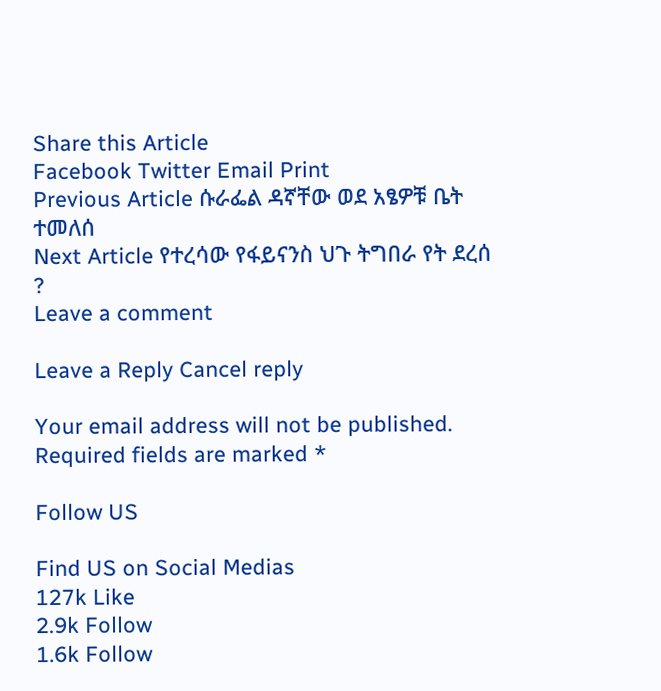Share this Article
Facebook Twitter Email Print
Previous Article ሱራፌል ዳኛቸው ወደ አፄዎቹ ቤት ተመለሰ
Next Article የተረሳው የፋይናንስ ህጉ ትግበራ የት ደረሰ ?
Leave a comment

Leave a Reply Cancel reply

Your email address will not be published. Required fields are marked *

Follow US

Find US on Social Medias
127k Like
2.9k Follow
1.6k Follow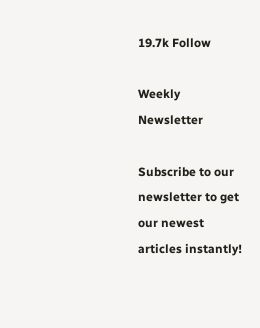19.7k Follow

Weekly Newsletter

Subscribe to our newsletter to get our newest articles instantly!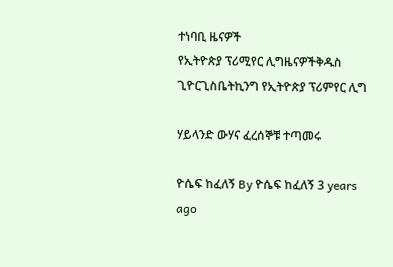ተነባቢ ዜናዎች
የኢትዮጵያ ፕሪሚየር ሊግዜናዎችቅዱስ ጊዮርጊስቤትኪንግ የኢትዮጵያ ፕሪምየር ሊግ

ሃይላንድ ውሃና ፈረሰኞቹ ተጣመሩ

ዮሴፍ ከፈለኝ By ዮሴፍ ከፈለኝ 3 years ago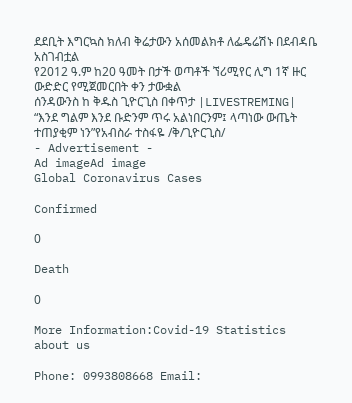ደደቢት እግርኳስ ክለብ ቅሬታውን አሰመልክቶ ለፌዴሬሽኑ በደብዳቤ አስገብቷል
የ2012 ዓ.ም ከ20 ዓመት በታች ወጣቶች ኘሪሚየር ሊግ 1ኛ ዙር ውድድር የሚጀመርበት ቀን ታውቋል
ሰንዳውንስ ከ ቅዱስ ጊዮርጊስ በቀጥታ |LIVESTREMING|
“እንደ ግልም እንደ ቡድንም ጥሩ አልነበርንም፤ ላጣነው ውጤት ተጠያቂም ነን”የአብስራ ተስፋዬ /ቅ/ጊዮርጊስ/
- Advertisement -
Ad imageAd image
Global Coronavirus Cases

Confirmed

0

Death

0

More Information:Covid-19 Statistics
about us

Phone: 0993808668 Email: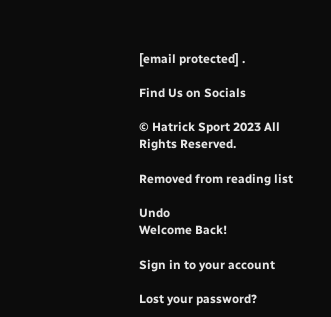[email protected] .

Find Us on Socials

© Hatrick Sport 2023 All Rights Reserved.

Removed from reading list

Undo
Welcome Back!

Sign in to your account

Lost your password?